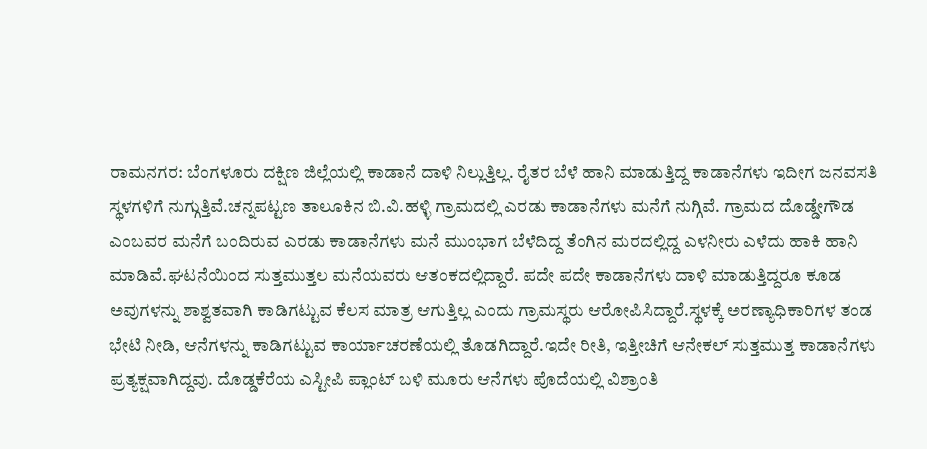ರಾಮನಗರ: ಬೆಂಗಳೂರು ದಕ್ಷಿಣ ಜಿಲ್ಲೆಯಲ್ಲಿ ಕಾಡಾನೆ ದಾಳಿ ನಿಲ್ಲುತ್ತಿಲ್ಲ. ರೈತರ ಬೆಳೆ ಹಾನಿ ಮಾಡುತ್ತಿದ್ದ ಕಾಡಾನೆಗಳು ಇದೀಗ ಜನವಸತಿ ಸ್ಥಳಗಳಿಗೆ ನುಗ್ಗುತ್ತಿವೆ.ಚನ್ನಪಟ್ಟಣ ತಾಲೂಕಿನ ಬಿ.ವಿ.ಹಳ್ಳಿ ಗ್ರಾಮದಲ್ಲಿ ಎರಡು ಕಾಡಾನೆಗಳು ಮನೆಗೆ ನುಗ್ಗಿವೆ. ಗ್ರಾಮದ ದೊಡ್ಡೇಗೌಡ ಎಂಬವರ ಮನೆಗೆ ಬಂದಿರುವ ಎರಡು ಕಾಡಾನೆಗಳು ಮನೆ ಮುಂಭಾಗ ಬೆಳೆದಿದ್ದ ತೆಂಗಿನ ಮರದಲ್ಲಿದ್ದ ಎಳನೀರು ಎಳೆದು ಹಾಕಿ ಹಾನಿ ಮಾಡಿವೆ.ಘಟನೆಯಿಂದ ಸುತ್ತಮುತ್ತಲ ಮನೆಯವರು ಆತಂಕದಲ್ಲಿದ್ದಾರೆ. ಪದೇ ಪದೇ ಕಾಡಾನೆಗಳು ದಾಳಿ ಮಾಡುತ್ತಿದ್ದರೂ ಕೂಡ ಅವುಗಳನ್ನು ಶಾಶ್ವತವಾಗಿ ಕಾಡಿಗಟ್ಟುವ ಕೆಲಸ ಮಾತ್ರ ಆಗುತ್ತಿಲ್ಲ ಎಂದು ಗ್ರಾಮಸ್ಥರು ಆರೋಪಿಸಿದ್ದಾರೆ.ಸ್ಥಳಕ್ಕೆ ಅರಣ್ಯಾಧಿಕಾರಿಗಳ ತಂಡ ಭೇಟಿ ನೀಡಿ, ಆನೆಗಳನ್ನು ಕಾಡಿಗಟ್ಟುವ ಕಾರ್ಯಾಚರಣೆಯಲ್ಲಿ ತೊಡಗಿದ್ದಾರೆ.ಇದೇ ರೀತಿ, ಇತ್ತೀಚಿಗೆ ಆನೇಕಲ್ ಸುತ್ತಮುತ್ತ ಕಾಡಾನೆಗಳು ಪ್ರತ್ಯಕ್ಷವಾಗಿದ್ದವು. ದೊಡ್ಡಕೆರೆಯ ಎಸ್ಟೀಪಿ ಪ್ಲಾಂಟ್ ಬಳಿ ಮೂರು ಆನೆಗಳು ಪೊದೆಯಲ್ಲಿ ವಿಶ್ರಾಂತಿ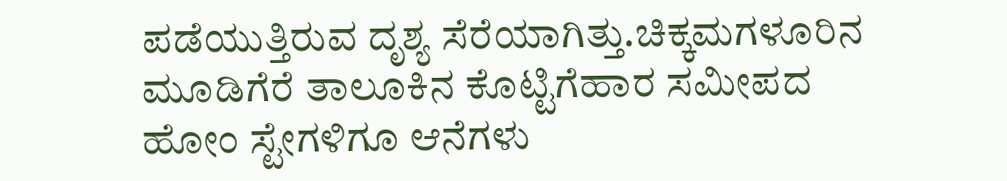ಪಡೆಯುತ್ತಿರುವ ದೃಶ್ಯ ಸೆರೆಯಾಗಿತ್ತು.ಚಿಕ್ಕಮಗಳೂರಿನ ಮೂಡಿಗೆರೆ ತಾಲೂಕಿನ ಕೊಟ್ಟಿಗೆಹಾರ ಸಮೀಪದ ಹೋಂ ಸ್ಟೇಗಳಿಗೂ ಆನೆಗಳು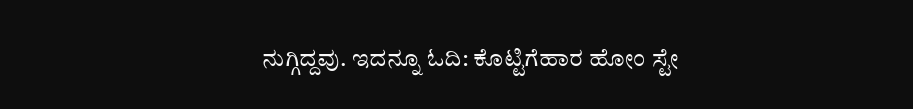ನುಗ್ಗಿದ್ದವು. ಇದನ್ನೂ ಓದಿ: ಕೊಟ್ಟಿಗೆಹಾರ ಹೋಂ ಸ್ಟೇ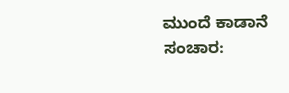ಮುಂದೆ ಕಾಡಾನೆ ಸಂಚಾರ: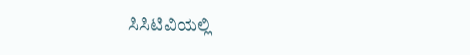ಸಿಸಿಟಿವಿಯಲ್ಲಿ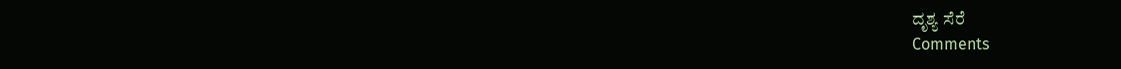ದೃಶ್ಯ ಸೆರೆ
Comments